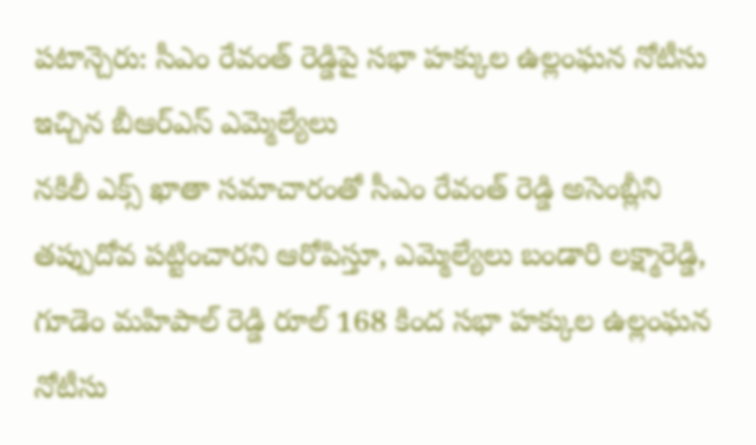పటాన్చెరు: సీఎం రేవంత్ రెడ్డిపై సభా హక్కుల ఉల్లంఘన నోటీసు ఇచ్చిన బీఆర్ఎస్ ఎమ్మెల్యేలు
నకిలీ ఎక్స్ ఖాతా సమాచారంతో సీఎం రేవంత్ రెడ్డి అసెంబ్లీని తప్పుదోవ పట్టించారని ఆరోపిస్తూ, ఎమ్మెల్యేలు బండారి లక్ష్మారెడ్డి, గూడెం మహిపాల్ రెడ్డి రూల్ 168 కింద సభా హక్కుల ఉల్లంఘన నోటీసు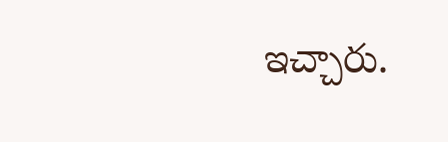ఇచ్చారు.